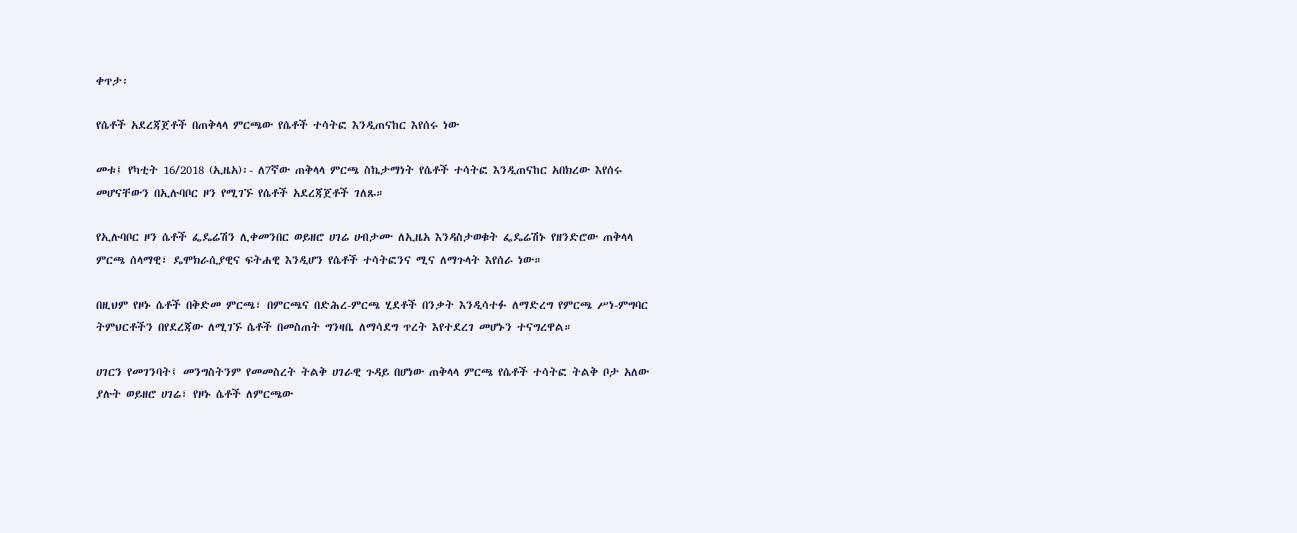ቀጥታ፡

የሴቶች አደረጃጀቶች በጠቅላላ ምርጫው የሴቶች ተሳትፎ እንዲጠናከር እየሰሩ ነው

መቱ፤ የካቲት 16/2018 (ኢዜአ)፡- ለ7ኛው ጠቅላላ ምርጫ ስኬታማነት የሴቶች ተሳትፎ እንዲጠናከር አበክረው እየሰሩ  መሆናቸውን በኢሉባቦር ዞን የሚገኙ የሴቶች አደረጃጀቶች ገለጹ።

የኢሉባቦር ዞን ሴቶች ፌዴሬሽን ሊቀመንበር ወይዘሮ ሀገሬ ሀብታሙ ለኢዜአ እንዳስታወቁት ፌዴሬሽኑ የዘንድሮው ጠቅላላ ምርጫ ሰላማዊ፣ ዴሞክራሲያዊና ፍትሐዊ እንዲሆን የሴቶች ተሳትፎንና ሚና ለማጉላት እየሰራ ነው።

በዚህም የዞኑ ሴቶች በቅድመ ምርጫ፣ በምርጫና በድሕረ-ምርጫ ሂደቶች በንቃት እንዲሳተፉ ለማድረግ የምርጫ ሥነ-ምግባር ትምህርቶችን በየደረጃው ለሚገኙ ሴቶች በመስጠት ግንዛቤ ለማሳደግ ጥረት እየተደረገ መሆኑን ተናግረዋል።

ሀገርን የመገንባት፤ መንግስትንም የመመስረት ትልቅ ሀገራዊ ጉዳይ በሆነው ጠቅላላ ምርጫ የሴቶች ተሳትፎ ትልቅ ቦታ አለው ያሉት ወይዘሮ ሀገሬ፣ የዞኑ ሴቶች ለምርጫው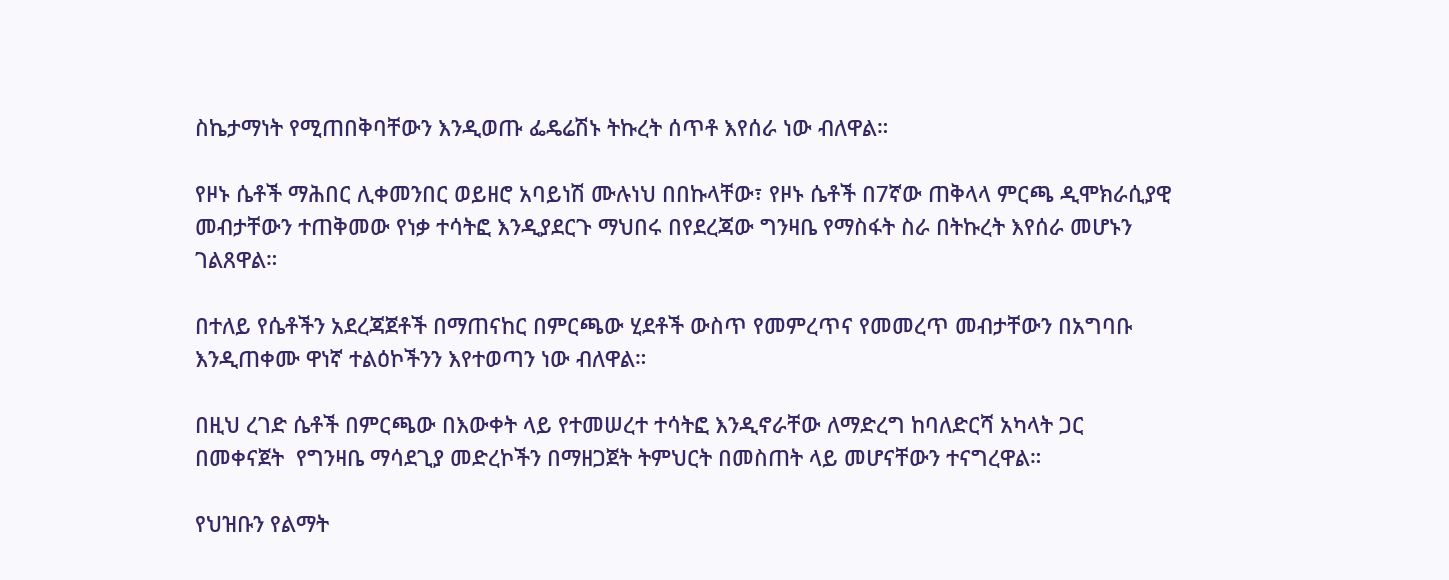ስኬታማነት የሚጠበቅባቸውን እንዲወጡ ፌዴሬሽኑ ትኩረት ሰጥቶ እየሰራ ነው ብለዋል።

የዞኑ ሴቶች ማሕበር ሊቀመንበር ወይዘሮ አባይነሽ ሙሉነህ በበኩላቸው፣ የዞኑ ሴቶች በ7ኛው ጠቅላላ ምርጫ ዲሞክራሲያዊ መብታቸውን ተጠቅመው የነቃ ተሳትፎ እንዲያደርጉ ማህበሩ በየደረጃው ግንዛቤ የማስፋት ስራ በትኩረት እየሰራ መሆኑን ገልጸዋል።

በተለይ የሴቶችን አደረጃጀቶች በማጠናከር በምርጫው ሂደቶች ውስጥ የመምረጥና የመመረጥ መብታቸውን በአግባቡ እንዲጠቀሙ ዋነኛ ተልዕኮችንን እየተወጣን ነው ብለዋል።

በዚህ ረገድ ሴቶች በምርጫው በእውቀት ላይ የተመሠረተ ተሳትፎ እንዲኖራቸው ለማድረግ ከባለድርሻ አካላት ጋር በመቀናጀት  የግንዛቤ ማሳደጊያ መድረኮችን በማዘጋጀት ትምህርት በመስጠት ላይ መሆናቸውን ተናግረዋል።

የህዝቡን የልማት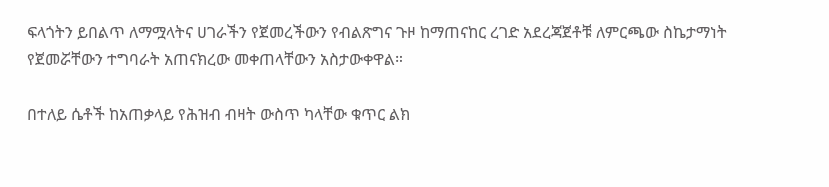ፍላጎትን ይበልጥ ለማሟላትና ሀገራችን የጀመረችውን የብልጽግና ጉዞ ከማጠናከር ረገድ አደረጃጀቶቹ ለምርጫው ስኬታማነት የጀመሯቸውን ተግባራት አጠናክረው መቀጠላቸውን አስታውቀዋል።

በተለይ ሴቶች ከአጠቃላይ የሕዝብ ብዛት ውስጥ ካላቸው ቁጥር ልክ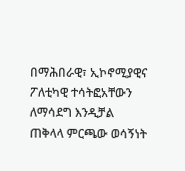በማሕበራዊ፣ ኢኮኖሚያዊና ፖለቲካዊ ተሳትፎአቸውን ለማሳደግ እንዲቻል ጠቅላላ ምርጫው ወሳኝነት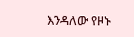እንዳለው የዞኑ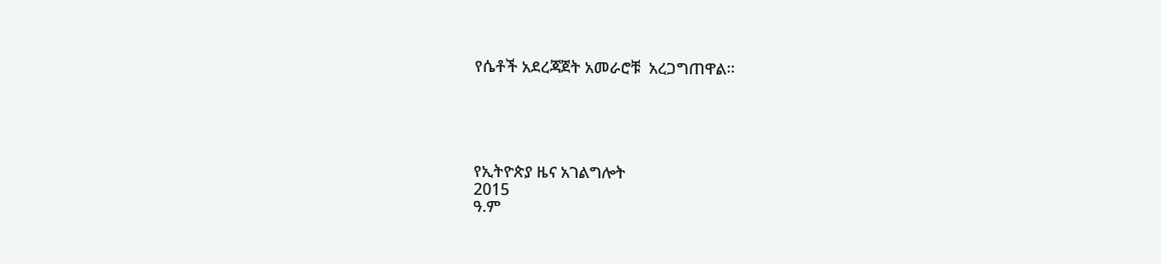የሴቶች አደረጃጀት አመራሮቹ  አረጋግጠዋል።





የኢትዮጵያ ዜና አገልግሎት
2015
ዓ.ም